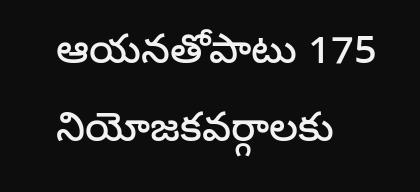ఆయనతోపాటు 175 నియోజకవర్గాలకు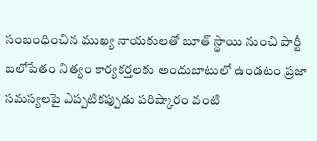సంబంధించిన ముఖ్య నాయకులతో బూత్ స్థాయి నుంచి పార్టీ బలోపేతం నిత్యం కార్యకర్తలకు అందుబాటులో ఉండటం ప్రజా సమస్యలపై ఎప్పటికప్పుడు పరిష్కారం వంటి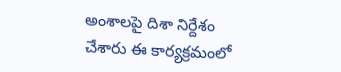అంశాలపై దిశా నిర్దేశం చేశారు ఈ కార్యక్రమంలో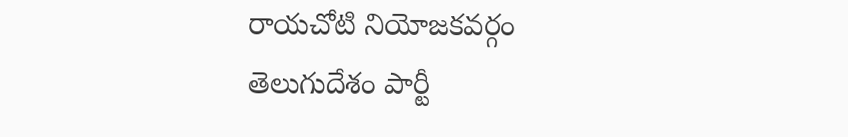రాయచోటి నియోజకవర్గం
తెలుగుదేశం పార్టీ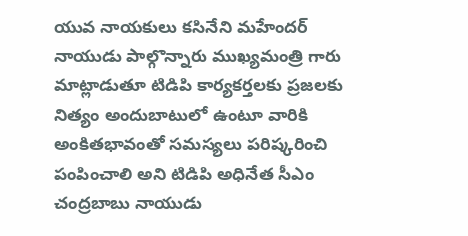యువ నాయకులు కసినేని మహేందర్ నాయుడు పాల్గొన్నారు ముఖ్యమంత్రి గారు మాట్లాడుతూ టిడిపి కార్యకర్తలకు ప్రజలకు నిత్యం అందుబాటులో ఉంటూ వారికి అంకితభావంతో సమస్యలు పరిష్కరించి పంపించాలి అని టిడిపి అధినేత సీఎం చంద్రబాబు నాయుడు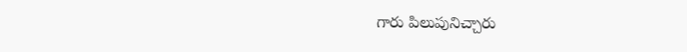గారు పిలుపునిచ్చారు